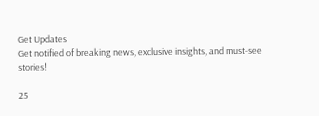Get Updates
Get notified of breaking news, exclusive insights, and must-see stories!

25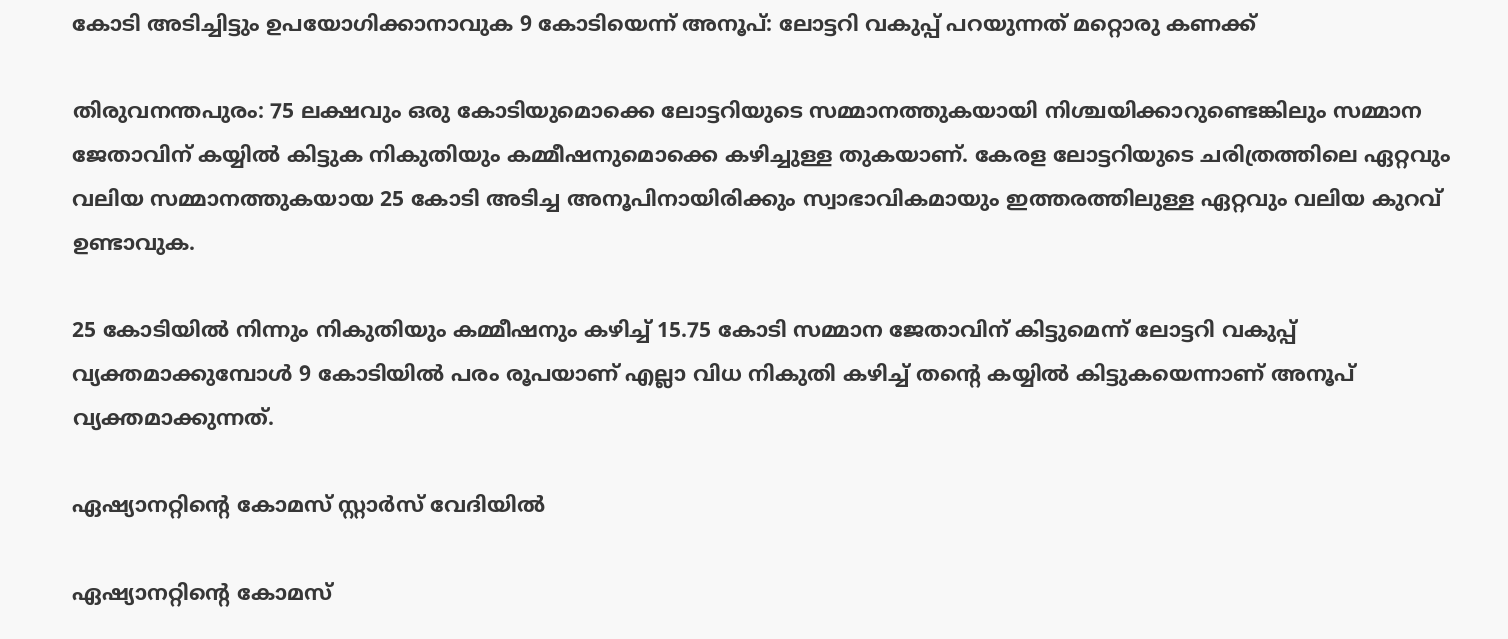കോടി അടിച്ചിട്ടും ഉപയോഗിക്കാനാവുക 9 കോടിയെന്ന് അനൂപ്: ലോട്ടറി വകുപ്പ് പറയുന്നത് മറ്റൊരു കണക്ക്

തിരുവനന്തപുരം: 75 ലക്ഷവും ഒരു കോടിയുമൊക്കെ ലോട്ടറിയുടെ സമ്മാനത്തുകയായി നിശ്ചയിക്കാറുണ്ടെങ്കിലും സമ്മാന ജേതാവിന് കയ്യില്‍ കിട്ടുക നികുതിയും കമ്മീഷനുമൊക്കെ കഴിച്ചുള്ള തുകയാണ്. കേരള ലോട്ടറിയുടെ ചരിത്രത്തിലെ ഏറ്റവും വലിയ സമ്മാനത്തുകയായ 25 കോടി അടിച്ച അനൂപിനായിരിക്കും സ്വാഭാവികമായും ഇത്തരത്തിലുള്ള ഏറ്റവും വലിയ കുറവ് ഉണ്ടാവുക.

25 കോടിയില്‍ നിന്നും നികുതിയും കമ്മീഷനും കഴിച്ച് 15.75 കോടി സമ്മാന ജേതാവിന് കിട്ടുമെന്ന് ലോട്ടറി വകുപ്പ് വ്യക്തമാക്കുമ്പോള്‍ 9 കോടിയില്‍ പരം രൂപയാണ് എല്ലാ വിധ നികുതി കഴിച്ച് തന്റെ കയ്യില്‍ കിട്ടുകയെന്നാണ് അനൂപ് വ്യക്തമാക്കുന്നത്.

ഏഷ്യാനറ്റിന്റെ കോമസ് സ്റ്റാർസ് വേദിയില്‍

ഏഷ്യാനറ്റിന്റെ കോമസ്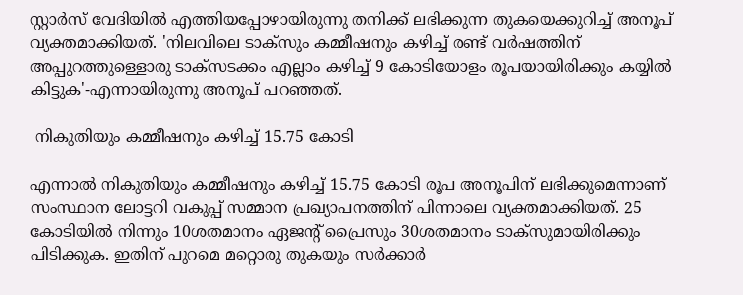സ്റ്റാർസ് വേദിയില്‍ എത്തിയപ്പോഴായിരുന്നു തനിക്ക് ലഭിക്കുന്ന തുകയെക്കുറിച്ച് അനൂപ് വ്യക്തമാക്കിയത്. 'നിലവിലെ ടാക്സും കമ്മീഷനും കഴിച്ച് രണ്ട് വർഷത്തിന് അപ്പുറത്തുള്ളൊരു ടാക്സടക്കം എല്ലാം കഴിച്ച് 9 കോടിയോളം രൂപയായിരിക്കും കയ്യില്‍ കിട്ടുക'-എന്നായിരുന്നു അനൂപ് പറഞ്ഞത്.

 നികുതിയും കമ്മീഷനും കഴിച്ച് 15.75 കോടി

എന്നാല്‍ നികുതിയും കമ്മീഷനും കഴിച്ച് 15.75 കോടി രൂപ അനൂപിന് ലഭിക്കുമെന്നാണ് സംസ്ഥാന ലോട്ടറി വകുപ്പ് സമ്മാന പ്രഖ്യാപനത്തിന് പിന്നാലെ വ്യക്തമാക്കിയത്. 25 കോടിയില്‍ നിന്നും 10ശതമാനം ഏജന്‍റ് പ്രൈസും 30ശതമാനം ടാക്സുമായിരിക്കും പിടിക്കുക. ഇതിന് പുറമെ മറ്റൊരു തുകയും സർക്കാർ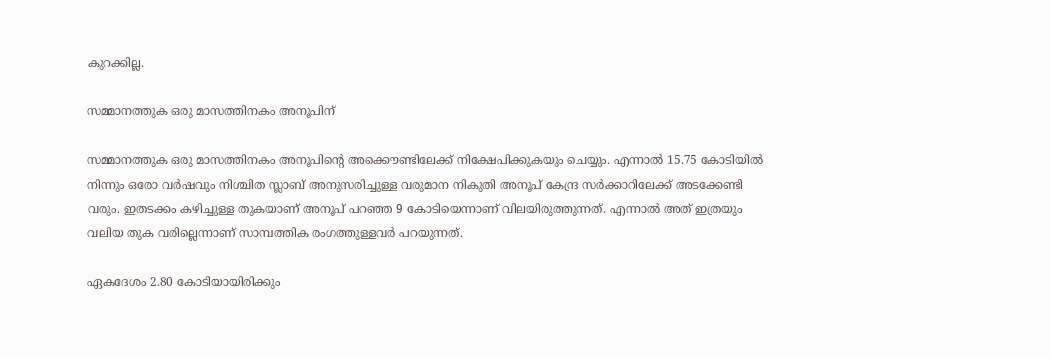കുറക്കില്ല.

സമ്മാനത്തുക ഒരു മാസത്തിനകം അനൂപിന്

സമ്മാനത്തുക ഒരു മാസത്തിനകം അനൂപിന്റെ അക്കൌണ്ടിലേക്ക് നിക്ഷേപിക്കുകയും ചെയ്യും. എന്നാല്‍ 15.75 കോടിയില്‍ നിന്നും ഒരോ വർഷവും നിശ്ചിത സ്ലാബ് അനുസരിച്ചുള്ള വരുമാന നികുതി അനൂപ് കേന്ദ്ര സർക്കാറിലേക്ക് അടക്കേണ്ടി വരും. ഇതടക്കം കഴിച്ചുള്ള തുകയാണ് അനൂപ് പറഞ്ഞ 9 കോടിയെന്നാണ് വിലയിരുത്തുന്നത്. എന്നാല്‍ അത് ഇത്രയും വലിയ തുക വരില്ലെന്നാണ് സാമ്പത്തിക രംഗത്തുള്ളവർ പറയുന്നത്.

ഏകദേശം 2.80 കോടിയായിരിക്കും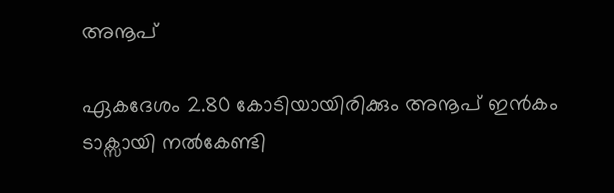അനൂപ്

ഏകദേശം 2.80 കോടിയായിരിക്കും അനൂപ് ഇന്‍കം ടാക്സായി നല്‍കേണ്ടി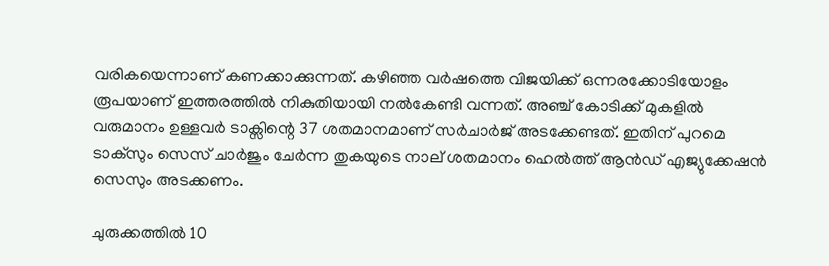വരികയെന്നാണ് കണക്കാക്കുന്നത്. കഴിഞ്ഞ വർഷത്തെ വിജയിക്ക് ഒന്നരക്കോടിയോളം രൂപയാണ് ഇത്തരത്തില്‍ നികുതിയായി നല്‍കേണ്ടി വന്നത്. അഞ്ച് കോടിക്ക് മുകളില്‍ വരുമാനം ഉള്ളവർ ടാക്സിന്റെ 37 ശതമാനമാണ് സർചാർജ് അടക്കേണ്ടത്. ഇതിന് പുറമെ ടാക്സും സെസ് ചാർജും ചേർന്ന തുകയുടെ നാല് ശതമാനം ഹെല്‍ത്ത് ആന്‍ഡ് എജ്യുക്കേഷന്‍ സെസും അടക്കണം.

ചുരുക്കത്തില്‍ 10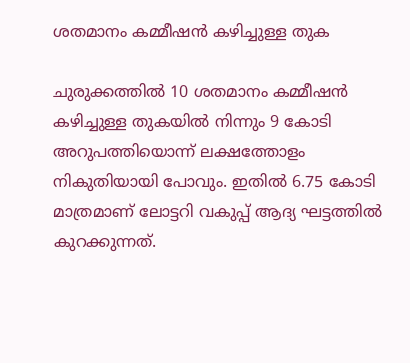ശതമാനം കമ്മീഷന്‍ കഴിച്ചുള്ള തുക

ചുരുക്കത്തില്‍ 10 ശതമാനം കമ്മീഷന്‍ കഴിച്ചുള്ള തുകയില്‍ നിന്നും 9 കോടി അറുപത്തിയൊന്ന് ലക്ഷത്തോളം നികുതിയായി പോവും. ഇതില്‍ 6.75 കോടി മാത്രമാണ് ലോട്ടറി വകുപ്പ് ആദ്യ ഘട്ടത്തില്‍ കുറക്കുന്നത്.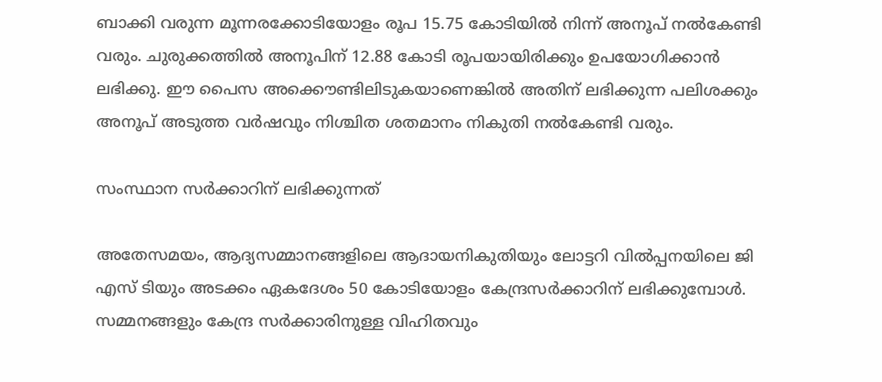ബാക്കി വരുന്ന മൂന്നരക്കോടിയോളം രൂപ 15.75 കോടിയില്‍ നിന്ന് അനൂപ് നല്‍കേണ്ടി വരും. ചുരുക്കത്തില്‍ അനൂപിന് 12.88 കോടി രൂപയായിരിക്കും ഉപയോഗിക്കാന്‍ ലഭിക്കു. ഈ പൈസ അക്കൌണ്ടിലിടുകയാണെങ്കില്‍ അതിന് ലഭിക്കുന്ന പലിശക്കും അനൂപ് അടുത്ത വർഷവും നിശ്ചിത ശതമാനം നികുതി നല്‍കേണ്ടി വരും.

സംസ്ഥാന സർക്കാറിന് ലഭിക്കുന്നത്

അതേസമയം, ആദ്യസമ്മാനങ്ങളിലെ ആദായനികുതിയും ലോട്ടറി വില്‍പ്പനയിലെ ജി എസ് ടിയും അടക്കം ഏകദേശം 50 കോടിയോളം കേന്ദ്രസർക്കാറിന് ലഭിക്കുമ്പോള്‍. സമ്മനങ്ങളും കേന്ദ്ര സർക്കാരിനുള്ള വിഹിതവും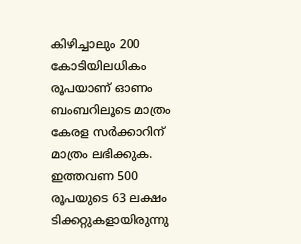കിഴിച്ചാലും 200 കോടിയിലധികം രൂപയാണ് ഓണം ബംബറിലൂടെ മാത്രം കേരള സർക്കാറിന് മാത്രം ലഭിക്കുക. ഇത്തവണ 500 രൂപയുടെ 63 ലക്ഷം ടിക്കറ്റുകളായിരുന്നു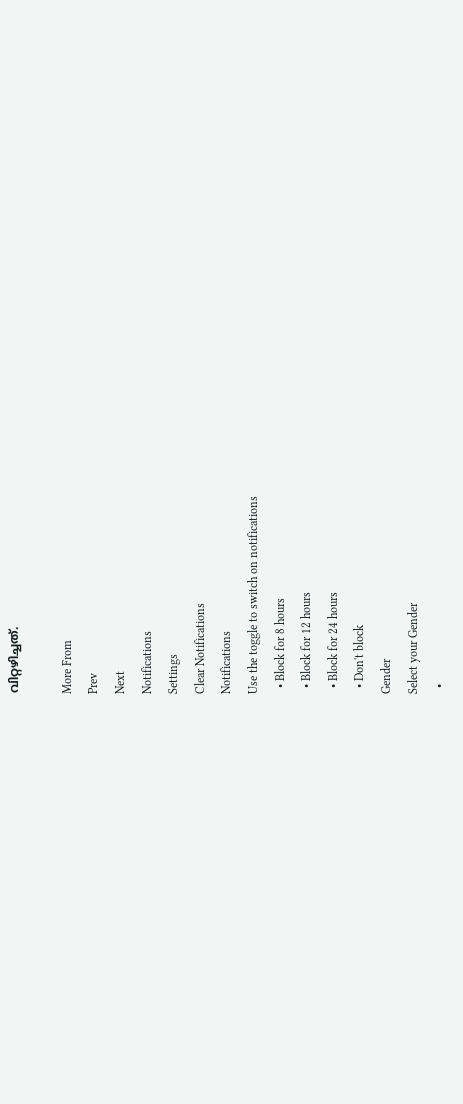വിറ്റഴിച്ചത്.

More From
Prev
Next
Notifications
Settings
Clear Notifications
Notifications
Use the toggle to switch on notifications
  • Block for 8 hours
  • Block for 12 hours
  • Block for 24 hours
  • Don't block
Gender
Select your Gender
  •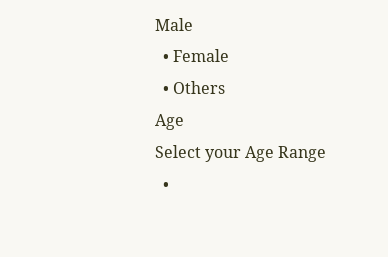Male
  • Female
  • Others
Age
Select your Age Range
  •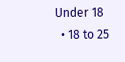Under 18
  • 18 to 25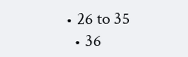• 26 to 35
  • 36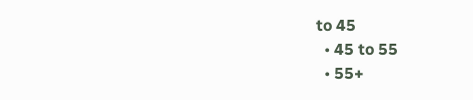to 45
  • 45 to 55
  • 55+